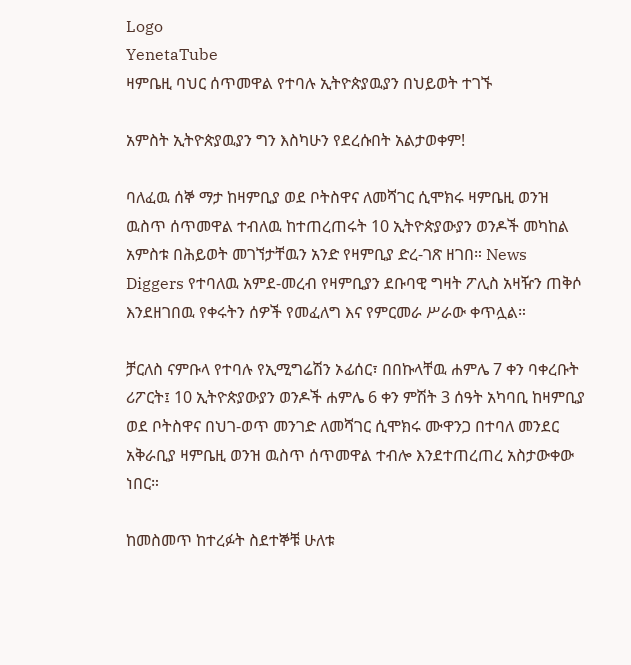Logo
YenetaTube
ዛምቤዚ ባህር ሰጥመዋል የተባሉ ኢትዮጵያዉያን በህይወት ተገኙ

አምስት ኢትዮጵያዉያን ግን እስካሁን የደረሱበት አልታወቀም!

ባለፈዉ ሰኞ ማታ ከዛምቢያ ወደ ቦትስዋና ለመሻገር ሲሞክሩ ዛምቤዚ ወንዝ ዉስጥ ሰጥመዋል ተብለዉ ከተጠረጠሩት 10 ኢትዮጵያውያን ወንዶች መካከል አምስቱ በሕይወት መገኘታቸዉን አንድ የዛምቢያ ድረ-ገጽ ዘገበ። News Diggers የተባለዉ አምደ-መረብ የዛምቢያን ደቡባዊ ግዛት ፖሊስ አዛዥን ጠቅሶ እንደዘገበዉ የቀሩትን ሰዎች የመፈለግ እና የምርመራ ሥራው ቀጥሏል።

ቻርለስ ናምቡላ የተባሉ የኢሚግሬሽን ኦፊሰር፣ በበኩላቸዉ ሐምሌ 7 ቀን ባቀረቡት ሪፖርት፤ 10 ኢትዮጵያውያን ወንዶች ሐምሌ 6 ቀን ምሽት 3 ሰዓት አካባቢ ከዛምቢያ ወደ ቦትስዋና በህገ-ወጥ መንገድ ለመሻገር ሲሞክሩ ሙዋንጋ በተባለ መንደር አቅራቢያ ዛምቤዚ ወንዝ ዉስጥ ሰጥመዋል ተብሎ እንደተጠረጠረ አስታውቀው ነበር።

ከመስመጥ ከተረፉት ስደተኞቹ ሁለቱ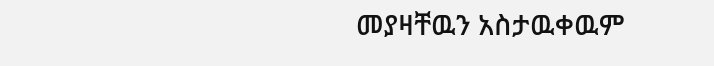መያዛቸዉን አስታዉቀዉም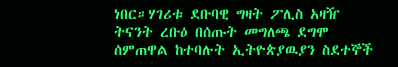ነበር።ሃገሪቱ ደቡባዊ ግዛት ፖሊስ አዛዥ ትናንት ረቡዕ በሰጡት መግለጫ ደግሞ ሰምጠዋል ከተባሉት ኢትዮጵያዉያን ስደተኞች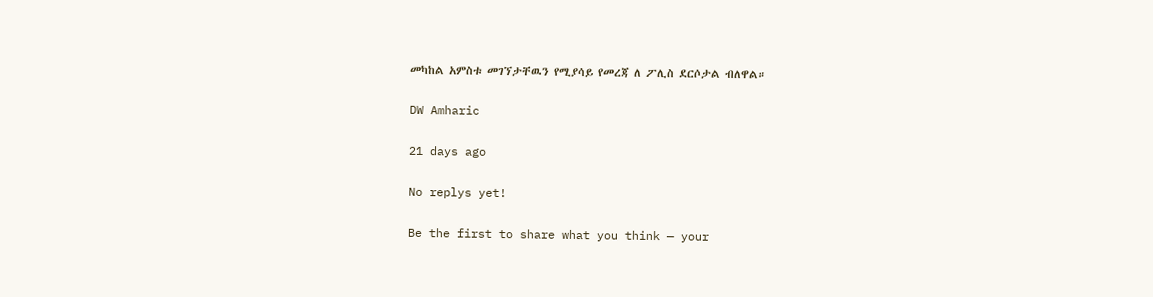መካከል አምስቱ መገኘታቸዉን የሚያሳይ የመረጃ ለ ፖሊስ ደርሶታል ብለዋል።

DW Amharic

21 days ago

No replys yet!

Be the first to share what you think — your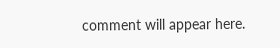comment will appear here.